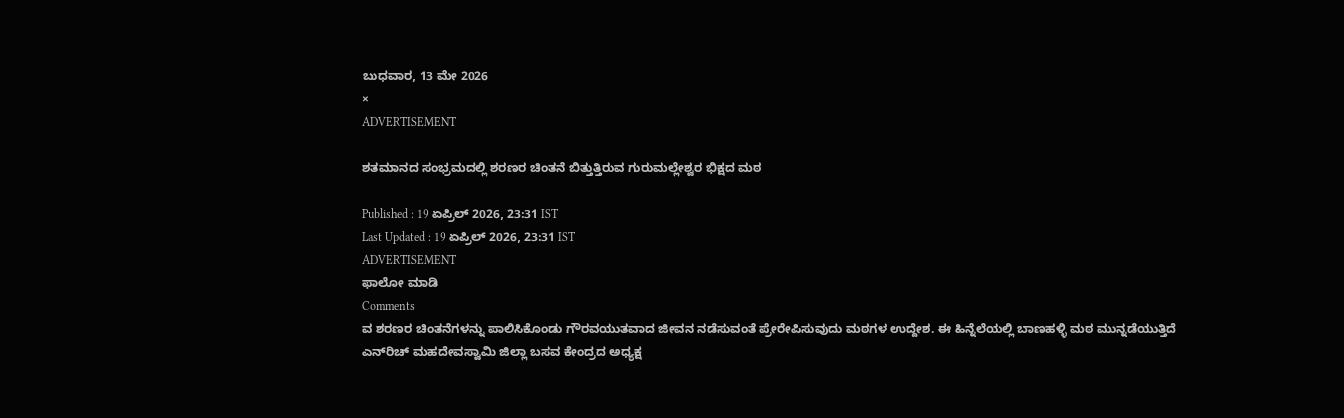ಬುಧವಾರ, 13 ಮೇ 2026
×
ADVERTISEMENT

ಶತಮಾನದ ಸಂಭ್ರಮದಲ್ಲಿ ಶರಣರ ಚಿಂತನೆ ಬಿತ್ತುತ್ತಿರುವ ಗುರುಮಲ್ಲೇಶ್ವರ ಭಿಕ್ಷದ ಮಠ

Published : 19 ಏಪ್ರಿಲ್ 2026, 23:31 IST
Last Updated : 19 ಏಪ್ರಿಲ್ 2026, 23:31 IST
ADVERTISEMENT
ಫಾಲೋ ಮಾಡಿ
Comments
ವ ಶರಣರ ಚಿಂತನೆಗಳನ್ನು ಪಾಲಿಸಿಕೊಂಡು ಗೌರವಯುತವಾದ ಜೀವನ ನಡೆಸುವಂತೆ ಪ್ರೇರೇಪಿಸುವುದು ಮಠಗಳ ಉದ್ದೇಶ. ಈ ಹಿನ್ನೆಲೆಯಲ್ಲಿ ಬಾಣಹಳ್ಳಿ ಮಠ ಮುನ್ನಡೆಯುತ್ತಿದೆ
ಎನ್‌ರಿಚ್ ಮಹದೇವಸ್ವಾಮಿ ಜಿಲ್ಲಾ ಬಸವ ಕೇಂದ್ರದ ಅಧ್ಯಕ್ಷ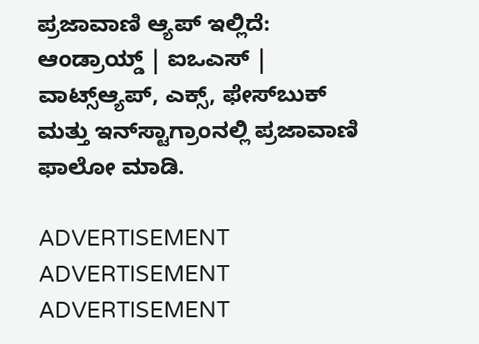ಪ್ರಜಾವಾಣಿ ಆ್ಯಪ್ ಇಲ್ಲಿದೆ: ಆಂಡ್ರಾಯ್ಡ್ | ಐಒಎಸ್ | ವಾಟ್ಸ್ಆ್ಯಪ್, ಎಕ್ಸ್, ಫೇಸ್‌ಬುಕ್ ಮತ್ತು ಇನ್‌ಸ್ಟಾಗ್ರಾಂನಲ್ಲಿ ಪ್ರಜಾವಾಣಿ ಫಾಲೋ ಮಾಡಿ.

ADVERTISEMENT
ADVERTISEMENT
ADVERTISEMENT